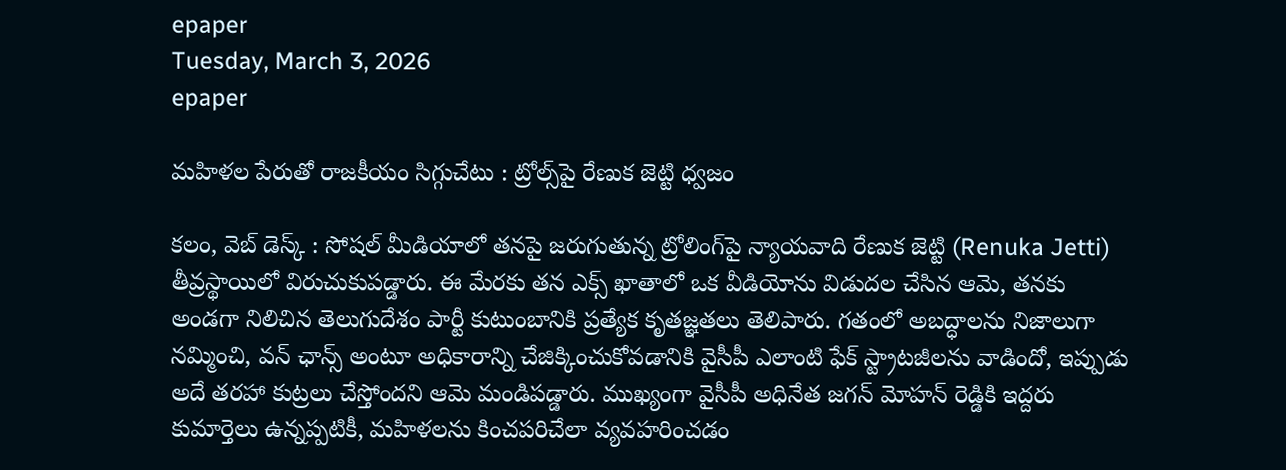epaper
Tuesday, March 3, 2026
epaper

మహిళల పేరుతో రాజకీయం సిగ్గుచేటు : ట్రోల్స్‌పై రేణుక జెట్టి ధ్వజం

కలం, వెబ్ డెస్క్ : సోషల్ మీడియాలో తనపై జరుగుతున్న ట్రోలింగ్‌పై న్యాయవాది రేణుక జెట్టి (Renuka Jetti) తీవ్రస్థాయిలో విరుచుకుపడ్డారు. ఈ మేరకు తన ఎక్స్ ఖాతాలో ఒక వీడియోను విడుదల చేసిన ఆమె, తనకు అండగా నిలిచిన తెలుగుదేశం పార్టీ కుటుంబానికి ప్రత్యేక కృతజ్ఞతలు తెలిపారు. గతంలో అబద్ధాలను నిజాలుగా నమ్మించి, వన్ ఛాన్స్ అంటూ అధికారాన్ని చేజిక్కించుకోవడానికి వైసీపీ ఎలాంటి ఫేక్ స్ట్రాటజీలను వాడిందో, ఇప్పుడు అదే తరహా కుట్రలు చేస్తోందని ఆమె మండిపడ్డారు. ముఖ్యంగా వైసీపీ అధినేత జగన్ మోహన్ రెడ్డికి ఇద్దరు కుమార్తెలు ఉన్నప్పటికీ, మహిళలను కించపరిచేలా వ్యవహరించడం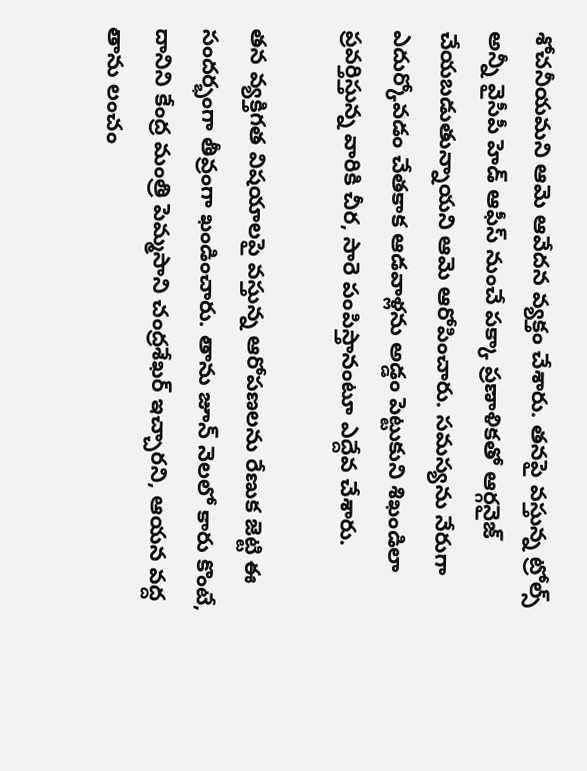శోచనీయమని ఆమె ఆవేదన వ్యక్తం చేశారు. తనపై వస్తున్న ట్రోల్స్ అన్నీ వైసీపీ హెడ్ ఆఫీస్ నుంచే పక్కా ప్రణాళికతో ఆర్గనైజ్ చేయబడుతున్నాయని ఆమె ఆరోపించారు. సమస్యను నేరుగా ఎదుర్కోవడం చేతకాక ఆడవాళ్లను అడ్డం పెట్టుకుని శిఖండిలా ప్రవర్తిస్తున్న వారికి చీర, సారె పంపిస్తానంటూ ఎద్దేవ చేశారు.

తన వ్యక్తిగత విషయాలపై వస్తున్న ఆరోపణలను రేణుక జెట్టి ఈ సందర్భంగా తీవ్రంగా ఖండించారు. తాను జూన్ నెలలో కారు కొంటే, దానిని కేంద్ర మంత్రి పెమ్మసాని చంద్రశేఖర్ ఇచ్చారని, ఆయన వద్ద తాను లంచం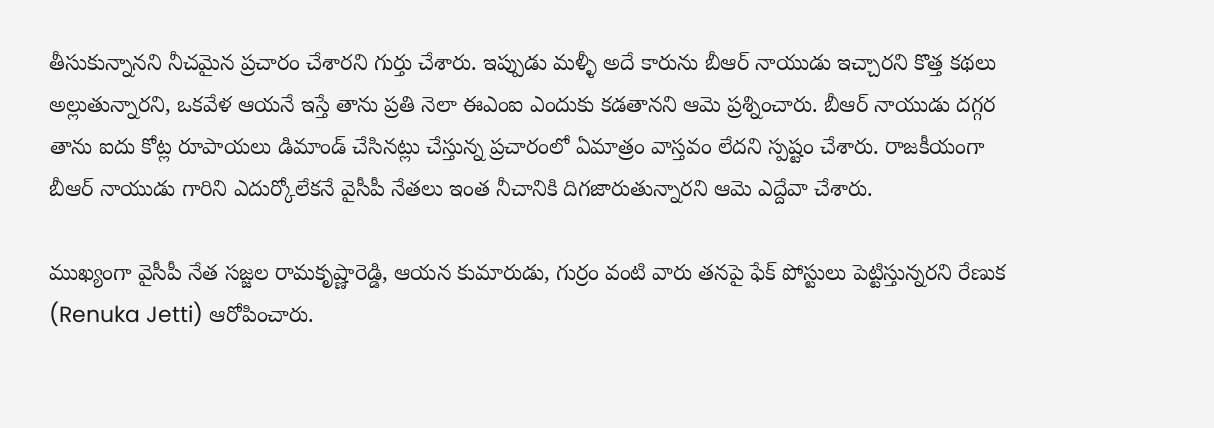తీసుకున్నానని నీచమైన ప్రచారం చేశారని గుర్తు చేశారు. ఇప్పుడు మళ్ళీ అదే కారును బీఆర్ నాయుడు ఇచ్చారని కొత్త కథలు అల్లుతున్నారని, ఒకవేళ ఆయనే ఇస్తే తాను ప్రతి నెలా ఈఎంఐ ఎందుకు కడతానని ఆమె ప్రశ్నించారు. బీఆర్ నాయుడు దగ్గర తాను ఐదు కోట్ల రూపాయలు డిమాండ్ చేసినట్లు చేస్తున్న ప్రచారంలో ఏమాత్రం వాస్తవం లేదని స్పష్టం చేశారు. రాజకీయంగా బీఆర్ నాయుడు గారిని ఎదుర్కోలేకనే వైసీపీ నేతలు ఇంత నీచానికి దిగజారుతున్నారని ఆమె ఎద్దేవా చేశారు.

ముఖ్యంగా వైసీపీ నేత సజ్జల రామకృష్ణారెడ్డి, ఆయన కుమారుడు, గుర్రం వంటి వారు తనపై ఫేక్ పోస్టులు పెట్టిస్తున్నరని రేణుక (Renuka Jetti) ఆరోపించారు.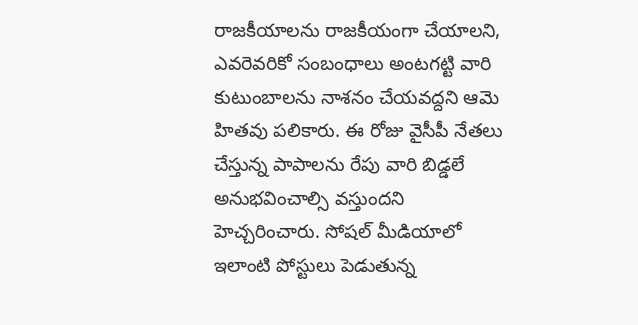రాజకీయాలను రాజకీయంగా చేయాలని, ఎవరెవరికో సంబంధాలు అంటగట్టి వారి కుటుంబాలను నాశనం చేయవద్దని ఆమె హితవు పలికారు. ఈ రోజు వైసీపీ నేతలు చేస్తున్న పాపాలను రేపు వారి బిడ్డలే అనుభవించాల్సి వస్తుందని హెచ్చరించారు. సోషల్ మీడియాలో ఇలాంటి పోస్టులు పెడుతున్న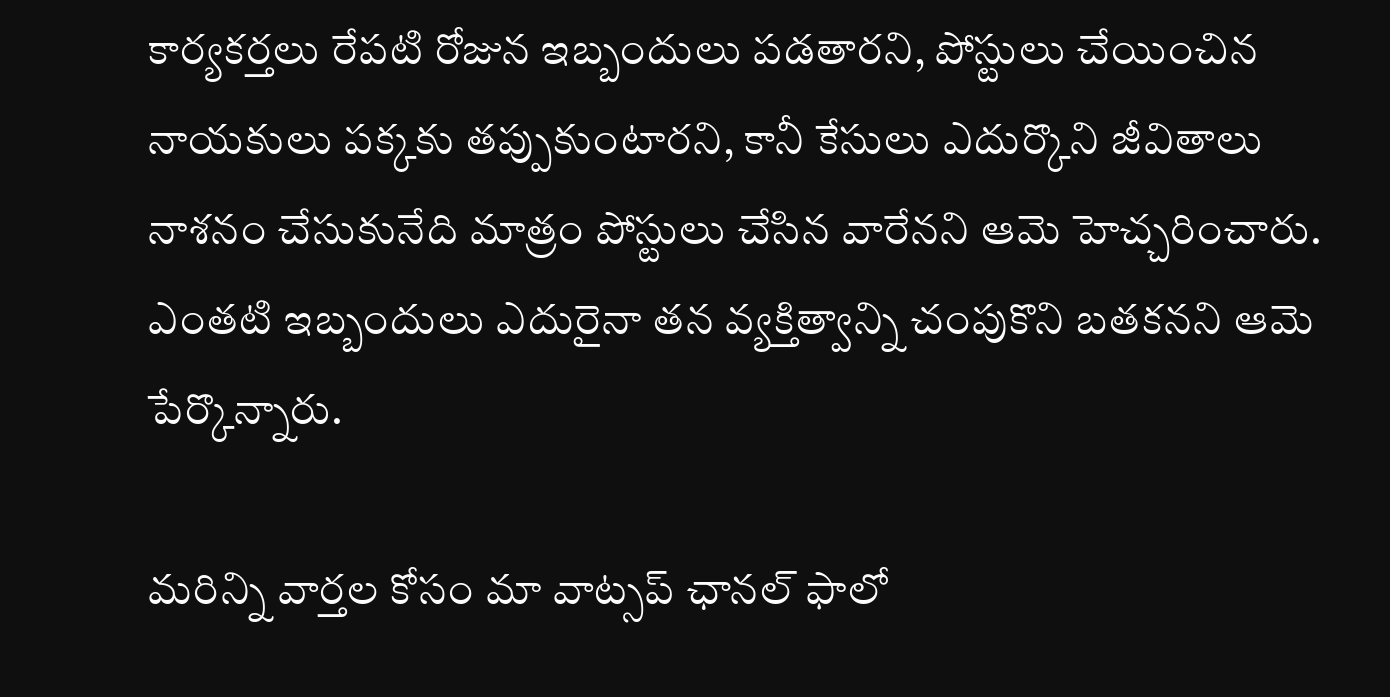కార్యకర్తలు రేపటి రోజున ఇబ్బందులు పడతారని, పోస్టులు చేయించిన నాయకులు పక్కకు తప్పుకుంటారని, కానీ కేసులు ఎదుర్కొని జీవితాలు నాశనం చేసుకునేది మాత్రం పోస్టులు చేసిన వారేనని ఆమె హెచ్చరించారు. ఎంతటి ఇబ్బందులు ఎదురైనా తన వ్యక్తిత్వాన్ని చంపుకొని బతకనని ఆమె పేర్కొన్నారు.

మ‌రిన్ని వార్త‌ల కోసం మా వాట్స‌ప్ ఛాన‌ల్ ఫాలో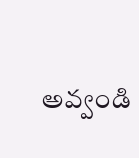అవ్వండి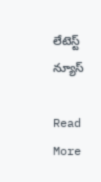లేటెస్ట్ న్యూస్‌

Read More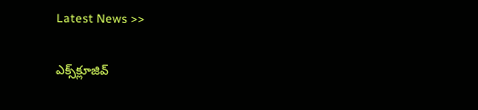Latest News >>

ఎక్స్‌క్లూజివ్‌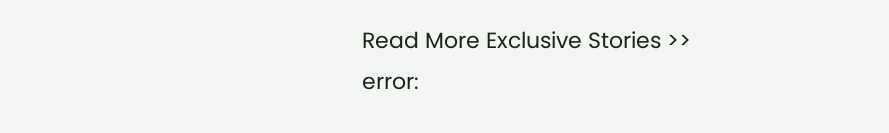Read More Exclusive Stories >>
error: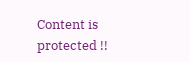Content is protected !!